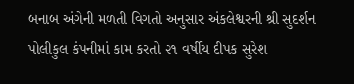બનાબ અંગેની મળતી વિગતો અનુસાર અંકલેશ્વરની શ્રી સુદર્શન પોલીકુલ કંપનીમાં કામ કરતો ૨૧ વર્ષીય દીપક સુરેશ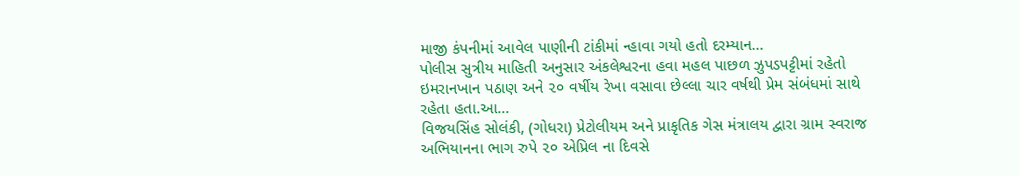માજી કંપનીમાં આવેલ પાણીની ટાંકીમાં ન્હાવા ગયો હતો દરમ્યાન...
પોલીસ સુત્રીય માહિતી અનુસાર અંકલેશ્વરના હવા મહલ પાછળ ઝુપડપટ્ટીમાં રહેતો ઇમરાનખાન પઠાણ અને ૨૦ વર્ષીય રેખા વસાવા છેલ્લા ચાર વર્ષથી પ્રેમ સંબંધમાં સાથે રહેતા હતા.આ...
વિજયસિંહ સોલંકી, (ગોધરા) પ્રેટોલીયમ અને પ્રાકૃતિક ગેસ મંત્રાલય દ્વારા ગ્રામ સ્વરાજ અભિયાનના ભાગ રુપે ૨૦ એપ્રિલ ના દિવસે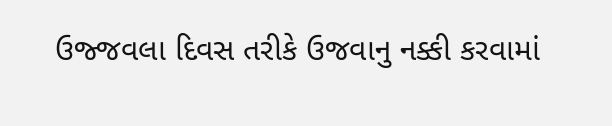ઉજ્જવલા દિવસ તરીકે ઉજવાનુ નક્કી કરવામાં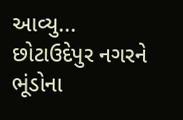આવ્યુ...
છોટાઉદેપુર નગરને ભૂંડોના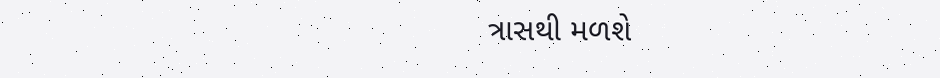ત્રાસથી મળશે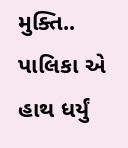મુક્તિ.. પાલિકા એ હાથ ધર્યું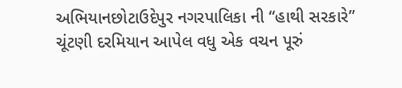અભિયાનછોટાઉદેપુર નગરપાલિકા ની “હાથી સરકારે” ચૂંટણી દરમિયાન આપેલ વધુ એક વચન પૂરું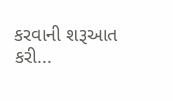કરવાની શરૂઆત કરી...